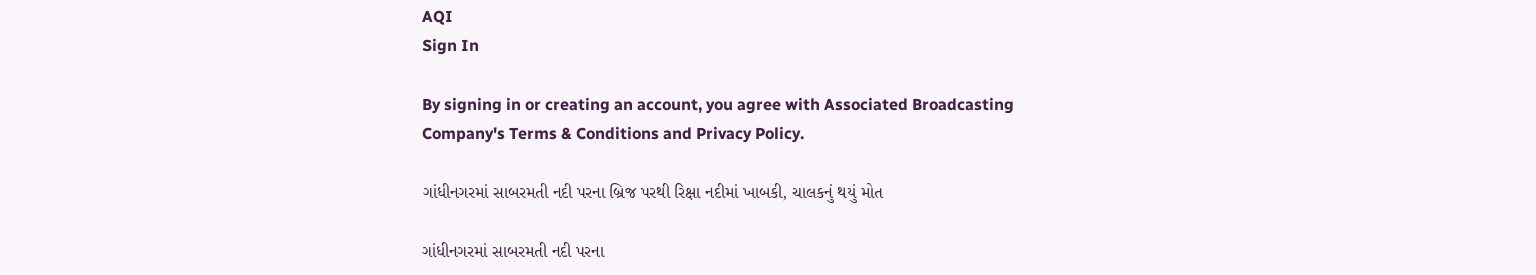AQI
Sign In

By signing in or creating an account, you agree with Associated Broadcasting Company's Terms & Conditions and Privacy Policy.

ગાંધીનગરમાં સાબરમતી નદી પરના બ્રિજ પરથી રિક્ષા નદીમાં ખાબકી, ચાલકનું થયું મોત

ગાંધીનગરમાં સાબરમતી નદી પરના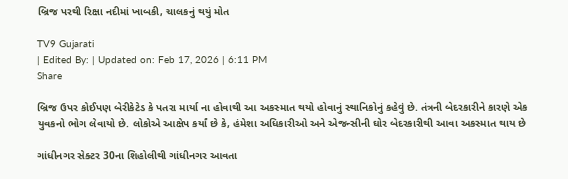બ્રિજ પરથી રિક્ષા નદીમાં ખાબકી, ચાલકનું થયું મોત

TV9 Gujarati
| Edited By: | Updated on: Feb 17, 2026 | 6:11 PM
Share

બ્રિજ ઉપર કોઈપણ બેરીકેટેડ કે પતરા માર્યા ના હોવાથી આ અકસ્માત થયો હોવાનું સ્થાનિકોનું કહેવું છે. તંત્રની બેદરકારીને કારણે એક યુવકનો ભોગ લેવાયો છે. લોકોએ આક્ષેપ કર્યાં છે કે, હંમેશા અધિકારીઓ અને એજન્સીની ઘોર બેદરકારીથી આવા અકસ્માત થાય છે

ગાંધીનગર સેક્ટર 30ના શિહોલીથી ગાંધીનગર આવતા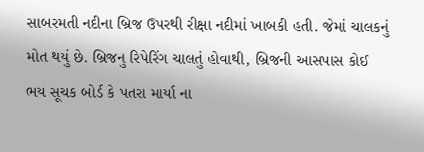સાબરમતી નદીના બ્રિજ ઉપરથી રીક્ષા નદીમાં ખાબકી હતી. જેમાં ચાલકનું મોત થયું છે. બ્રિજનુ રિપેરિંગ ચાલતું હોવાથી, બ્રિજની આસપાસ કોઈ ભય સૂચક બોર્ડ કે પતરા માર્યા ના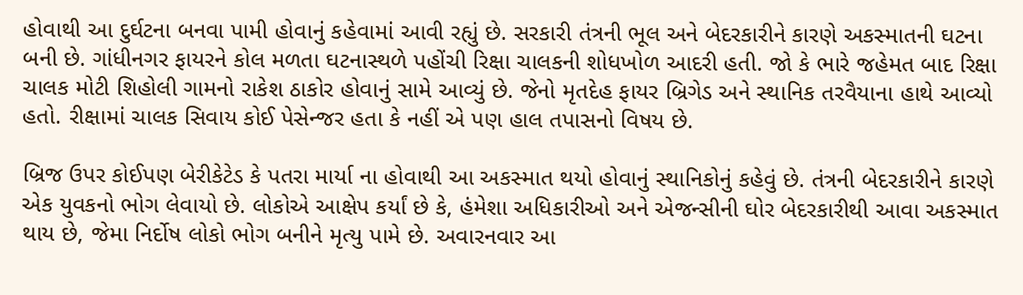હોવાથી આ દુર્ઘટના બનવા પામી હોવાનું કહેવામાં આવી રહ્યું છે. સરકારી તંત્રની ભૂલ અને બેદરકારીને કારણે અકસ્માતની ઘટના બની છે. ગાંધીનગર ફાયરને કોલ મળતા ઘટનાસ્થળે પહોંચી રિક્ષા ચાલકની શોધખોળ આદરી હતી. જો કે ભારે જહેમત બાદ રિક્ષા ચાલક મોટી શિહોલી ગામનો રાકેશ ઠાકોર હોવાનું સામે આવ્યું છે. જેનો મૃતદેહ ફાયર બ્રિગેડ અને સ્થાનિક તરવૈયાના હાથે આવ્યો હતો. રીક્ષામાં ચાલક સિવાય કોઈ પેસેન્જર હતા કે નહીં એ પણ હાલ તપાસનો વિષય છે.

બ્રિજ ઉપર કોઈપણ બેરીકેટેડ કે પતરા માર્યા ના હોવાથી આ અકસ્માત થયો હોવાનું સ્થાનિકોનું કહેવું છે. તંત્રની બેદરકારીને કારણે એક યુવકનો ભોગ લેવાયો છે. લોકોએ આક્ષેપ કર્યાં છે કે, હંમેશા અધિકારીઓ અને એજન્સીની ઘોર બેદરકારીથી આવા અકસ્માત થાય છે, જેમા નિર્દોષ લોકો ભોગ બનીને મૃત્યુ પામે છે. અવારનવાર આ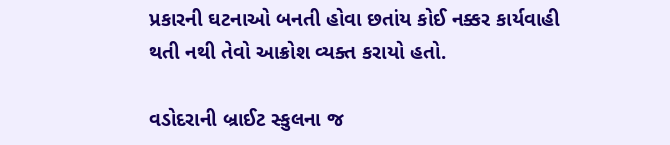પ્રકારની ઘટનાઓ બનતી હોવા છતાંય કોઈ નક્કર કાર્યવાહી થતી નથી તેવો આક્રોશ વ્યક્ત કરાયો હતો.

વડોદરાની બ્રાઈટ સ્કુલના જ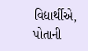વિદ્યાર્થીએ, પોતાની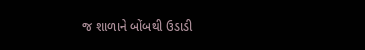જ શાળાને બોંબથી ઉડાડી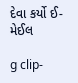દેવા કર્યો ઈ-મેઈલ

g clip-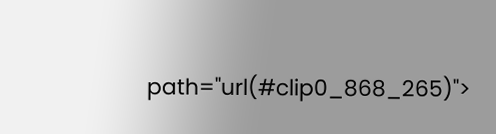path="url(#clip0_868_265)">